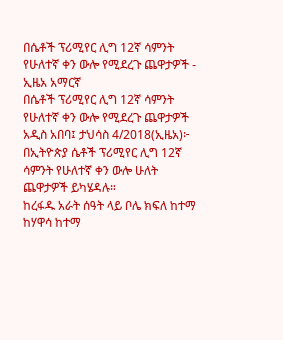በሴቶች ፕሪሚየር ሊግ 12ኛ ሳምንት የሁለተኛ ቀን ውሎ የሚደረጉ ጨዋታዎች - ኢዜአ አማርኛ
በሴቶች ፕሪሚየር ሊግ 12ኛ ሳምንት የሁለተኛ ቀን ውሎ የሚደረጉ ጨዋታዎች
አዲስ አበባ፤ ታህሳስ 4/2018(ኢዜአ)፦ በኢትዮጵያ ሴቶች ፕሪሚየር ሊግ 12ኛ ሳምንት የሁለተኛ ቀን ውሎ ሁለት ጨዋታዎች ይካሄዳሉ።
ከረፋዱ አራት ሰዓት ላይ ቦሌ ክፍለ ከተማ ከሃዋሳ ከተማ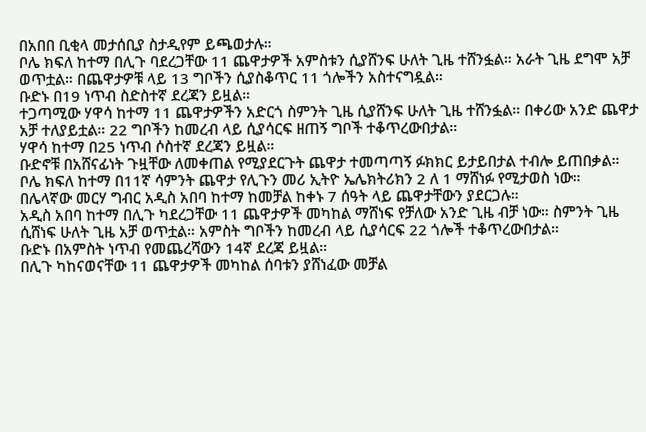በአበበ ቢቂላ መታሰቢያ ስታዲየም ይጫወታሉ።
ቦሌ ክፍለ ከተማ በሊጉ ባደረጋቸው 11 ጨዋታዎች አምስቱን ሲያሸንፍ ሁለት ጊዜ ተሸንፏል። አራት ጊዜ ደግሞ አቻ ወጥቷል። በጨዋታዎቹ ላይ 13 ግቦችን ሲያስቆጥር 11 ጎሎችን አስተናግዷል።
ቡድኑ በ19 ነጥብ ስድስተኛ ደረጃን ይዟል።
ተጋጣሚው ሃዋሳ ከተማ 11 ጨዋታዎችን አድርጎ ስምንት ጊዜ ሲያሸንፍ ሁለት ጊዜ ተሸንፏል። በቀሪው አንድ ጨዋታ አቻ ተለያይቷል። 22 ግቦችን ከመረብ ላይ ሲያሳርፍ ዘጠኝ ግቦች ተቆጥረውበታል።
ሃዋሳ ከተማ በ25 ነጥብ ሶስተኛ ደረጃን ይዟል።
ቡድኖቹ በአሸናፊነት ጉዟቸው ለመቀጠል የሚያደርጉት ጨዋታ ተመጣጣኝ ፉክክር ይታይበታል ተብሎ ይጠበቃል።
ቦሌ ክፍለ ከተማ በ11ኛ ሳምንት ጨዋታ የሊጉን መሪ ኢትዮ ኤሌክትሪክን 2 ለ 1 ማሸነፉ የሚታወስ ነው።
በሌላኛው መርሃ ግብር አዲስ አበባ ከተማ ከመቻል ከቀኑ 7 ሰዓት ላይ ጨዋታቸውን ያደርጋሉ።
አዲስ አበባ ከተማ በሊጉ ካደረጋቸው 11 ጨዋታዎች መካከል ማሸነፍ የቻለው አንድ ጊዜ ብቻ ነው። ስምንት ጊዜ ሲሸነፍ ሁለት ጊዜ አቻ ወጥቷል። አምስት ግቦችን ከመረብ ላይ ሲያሳርፍ 22 ጎሎች ተቆጥረውበታል።
ቡድኑ በአምስት ነጥብ የመጨረሻውን 14ኛ ደረጃ ይዟል።
በሊጉ ካከናወናቸው 11 ጨዋታዎች መካከል ሰባቱን ያሸነፈው መቻል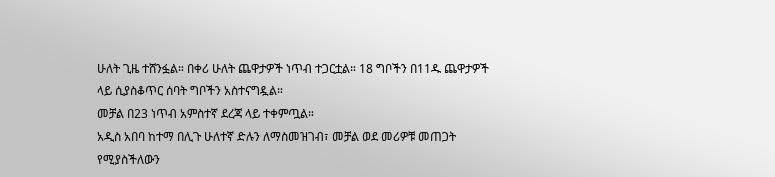ሁለት ጊዜ ተሸንፏል። በቀሪ ሁለት ጨዋታዎች ነጥብ ተጋርቷል። 18 ግቦችን በ11ዱ ጨዋታዎች ላይ ሲያስቆጥር ሰባት ግቦችን አስተናግዷል።
መቻል በ23 ነጥብ አምስተኛ ደረጃ ላይ ተቀምጧል።
አዲስ አበባ ከተማ በሊጉ ሁለተኛ ድሉን ለማስመዝገብ፣ መቻል ወደ መሪዎቹ መጠጋት የሚያስችለውን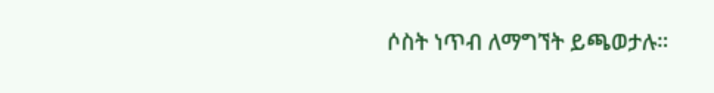ሶስት ነጥብ ለማግኘት ይጫወታሉ።